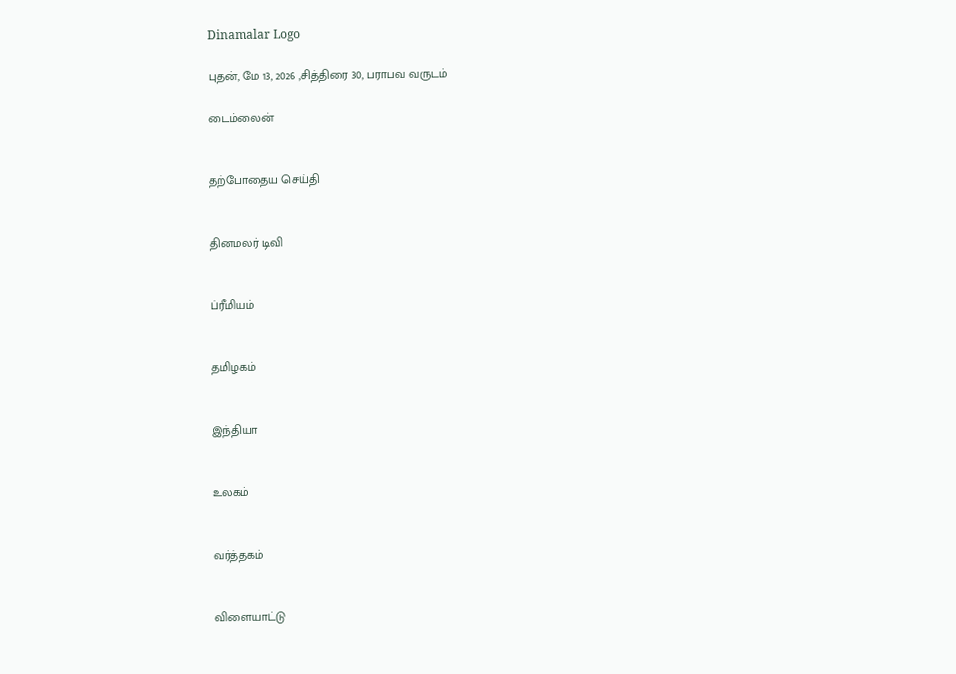Dinamalar Logo

புதன், மே 13, 2026 ,சித்திரை 30, பராபவ வருடம்

டைம்லைன்


தற்போதைய செய்தி


தினமலர் டிவி


ப்ரீமியம்


தமிழகம்


இந்தியா


உலகம்


வர்த்தகம்


விளையாட்டு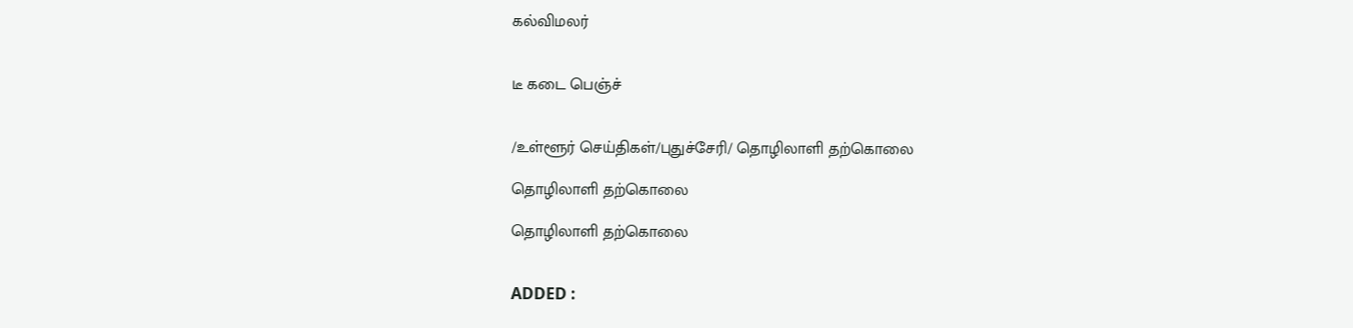கல்விமலர்


டீ கடை பெஞ்ச்


/உள்ளூர் செய்திகள்/புதுச்சேரி/ தொழிலாளி தற்கொலை

தொழிலாளி தற்கொலை

தொழிலாளி தற்கொலை


ADDED :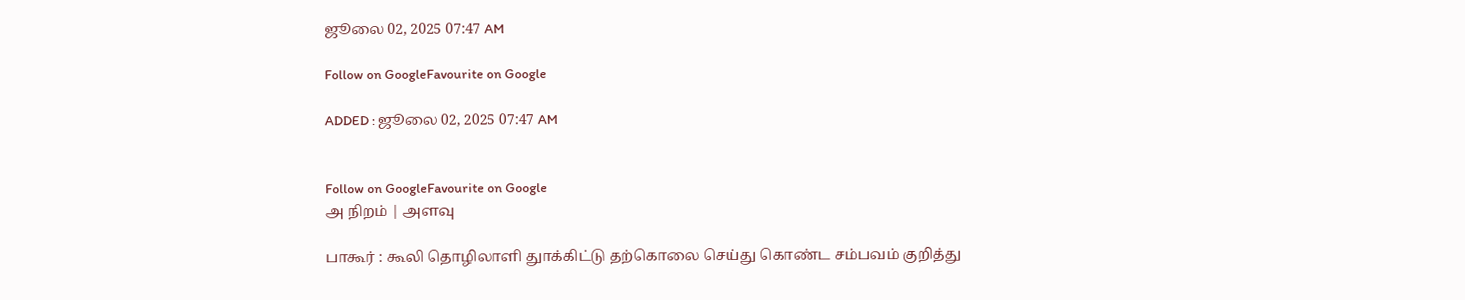ஜூலை 02, 2025 07:47 AM

Follow on GoogleFavourite on Google

ADDED : ஜூலை 02, 2025 07:47 AM


Follow on GoogleFavourite on Google
அ நிறம் | அளவு

பாகூர் : கூலி தொழிலாளி துாக்கிட்டு தற்கொலை செய்து கொண்ட சம்பவம் குறித்து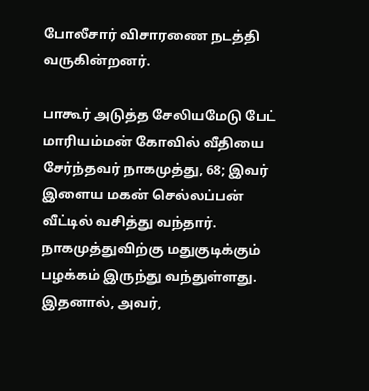போலீசார் விசாரணை நடத்தி வருகின்றனர்.

பாகூர் அடுத்த சேலியமேடு பேட் மாரியம்மன் கோவில் வீதியை சேர்ந்தவர் நாகமுத்து, 68; இவர் இளைய மகன் செல்லப்பன் வீட்டில் வசித்து வந்தார். நாகமுத்துவிற்கு மதுகுடிக்கும் பழக்கம் இருந்து வந்துள்ளது. இதனால், அவர்,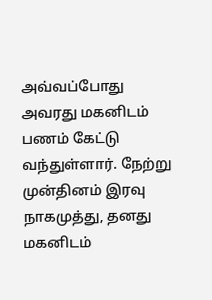அவ்வப்போது அவரது மகனிடம் பணம் கேட்டு வந்துள்ளார். நேற்று முன்தினம் இரவு நாகமுத்து, தனது மகனிடம்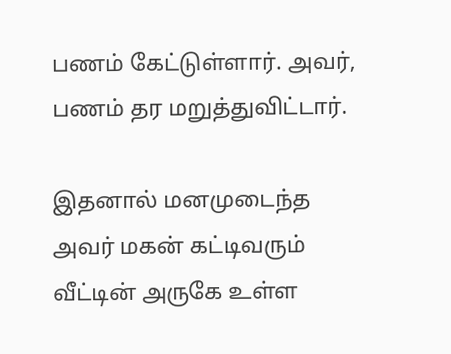பணம் கேட்டுள்ளார். அவர், பணம் தர மறுத்துவிட்டார்.

இதனால் மனமுடைந்த அவர் மகன் கட்டிவரும் வீட்டின் அருகே உள்ள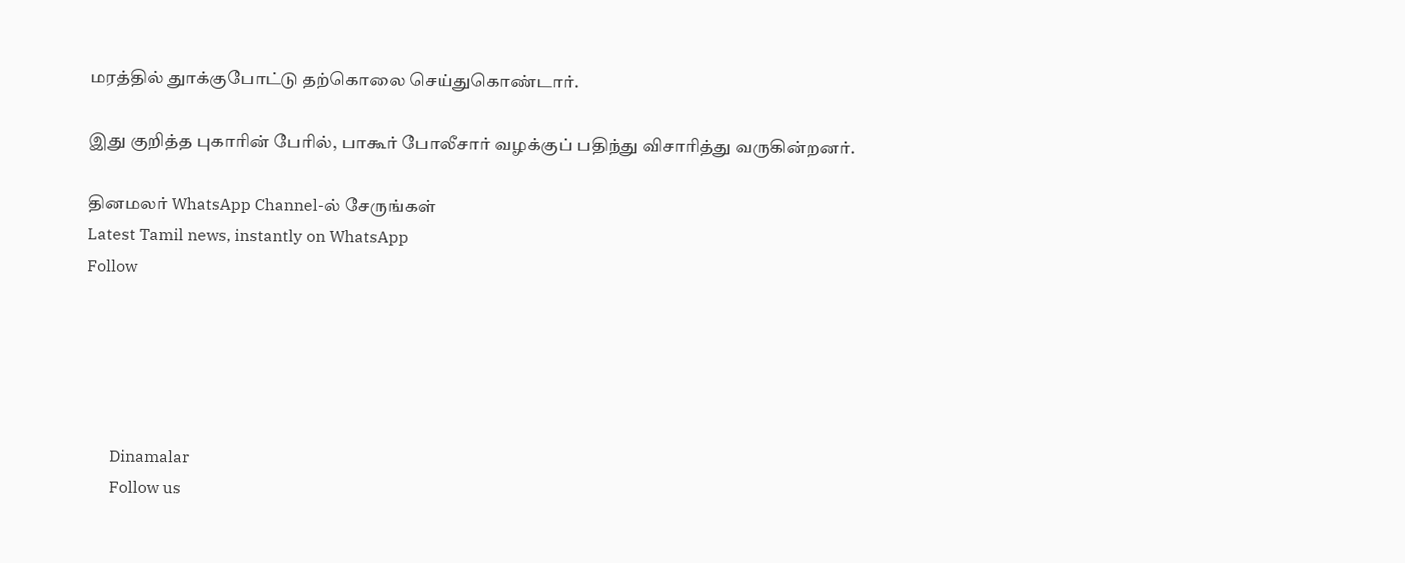மரத்தில் துாக்குபோட்டு தற்கொலை செய்துகொண்டார்.

இது குறித்த புகாரின் பேரில், பாகூர் போலீசார் வழக்குப் பதிந்து விசாரித்து வருகின்றனர்.

தினமலர் WhatsApp Channel-ல் சேருங்கள்
Latest Tamil news, instantly on WhatsApp
Follow





      Dinamalar
      Follow us